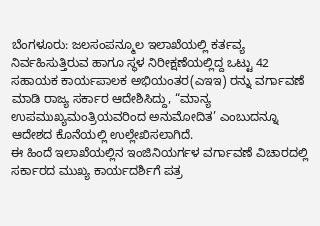ಬೆಂಗಳೂರು: ಜಲಸಂಪನ್ಮೂಲ ಇಲಾಖೆಯಲ್ಲಿ ಕರ್ತವ್ಯ ನಿರ್ವಹಿಸುತ್ತಿರುವ ಹಾಗೂ ಸ್ಥಳ ನಿರೀಕ್ಷಣೆಯಲ್ಲಿದ್ದ ಒಟ್ಟು 42 ಸಹಾಯಕ ಕಾರ್ಯಪಾಲಕ ಅಭಿಯಂತರ(ಎಇಇ) ರನ್ನು ವರ್ಗಾವಣೆ ಮಾಡಿ ರಾಜ್ಯ ಸರ್ಕಾರ ಆದೇಶಿಸಿದ್ದು, “ಮಾನ್ಯ ಉಪಮುಖ್ಯಮಂತ್ರಿಯವರಿಂದ ಅನುಮೋದಿತ’ ಎಂಬುದನ್ನೂ ಆದೇಶದ ಕೊನೆಯಲ್ಲಿ ಉಲ್ಲೇಖಿಸಲಾಗಿದೆ.
ಈ ಹಿಂದೆ ಇಲಾಖೆಯಲ್ಲಿನ ಇಂಜಿನಿಯರ್ಗಳ ವರ್ಗಾವಣೆ ವಿಚಾರದಲ್ಲಿ ಸರ್ಕಾರದ ಮುಖ್ಯ ಕಾರ್ಯದರ್ಶಿಗೆ ಪತ್ರ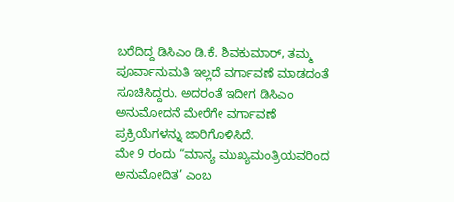ಬರೆದಿದ್ದ ಡಿಸಿಎಂ ಡಿ.ಕೆ. ಶಿವಕುಮಾರ್, ತಮ್ಮ ಪೂರ್ವಾನುಮತಿ ಇಲ್ಲದೆ ವರ್ಗಾವಣೆ ಮಾಡದಂತೆ ಸೂಚಿಸಿದ್ದರು. ಅದರಂತೆ ಇದೀಗ ಡಿಸಿಎಂ ಅನುಮೋದನೆ ಮೇರೆಗೇ ವರ್ಗಾವಣೆ ಪ್ರಕ್ರಿಯೆಗಳನ್ನು ಜಾರಿಗೊಳಿಸಿದೆ.
ಮೇ 9 ರಂದು “ಮಾನ್ಯ ಮುಖ್ಯಮಂತ್ರಿಯವರಿಂದ ಅನುಮೋದಿತ’ ಎಂಬ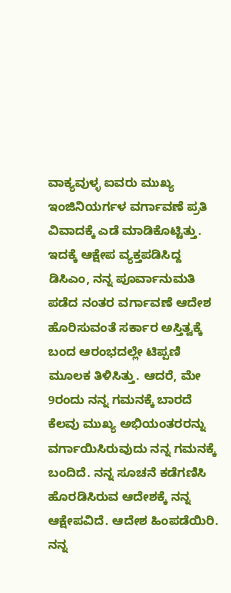ವಾಕ್ಯವುಳ್ಳ ಐವರು ಮುಖ್ಯ ಇಂಜಿನಿಯರ್ಗಳ ವರ್ಗಾವಣೆ ಪ್ರತಿ ವಿವಾದಕ್ಕೆ ಎಡೆ ಮಾಡಿಕೊಟ್ಟಿತ್ತು. ಇದಕ್ಕೆ ಆಕ್ಷೇಪ ವ್ಯಕ್ತಪಡಿಸಿದ್ದ ಡಿಸಿಎಂ, ನನ್ನ ಪೂರ್ವಾನುಮತಿ ಪಡೆದ ನಂತರ ವರ್ಗಾವಣೆ ಆದೇಶ ಹೊರಿಸುವಂತೆ ಸರ್ಕಾರ ಅಸ್ತಿತ್ವಕ್ಕೆ ಬಂದ ಆರಂಭದಲ್ಲೇ ಟಿಪ್ಪಣಿ ಮೂಲಕ ತಿಳಿಸಿತ್ತು. ಆದರೆ, ಮೇ 9ರಂದು ನನ್ನ ಗಮನಕ್ಕೆ ಬಾರದೆ ಕೆಲವು ಮುಖ್ಯ ಅಭಿಯಂತರರನ್ನು ವರ್ಗಾಯಿಸಿರುವುದು ನನ್ನ ಗಮನಕ್ಕೆ ಬಂದಿದೆ. ನನ್ನ ಸೂಚನೆ ಕಡೆಗಣಿಸಿ ಹೊರಡಿಸಿರುವ ಆದೇಶಕ್ಕೆ ನನ್ನ ಆಕ್ಷೇಪವಿದೆ. ಆದೇಶ ಹಿಂಪಡೆಯಿರಿ. ನನ್ನ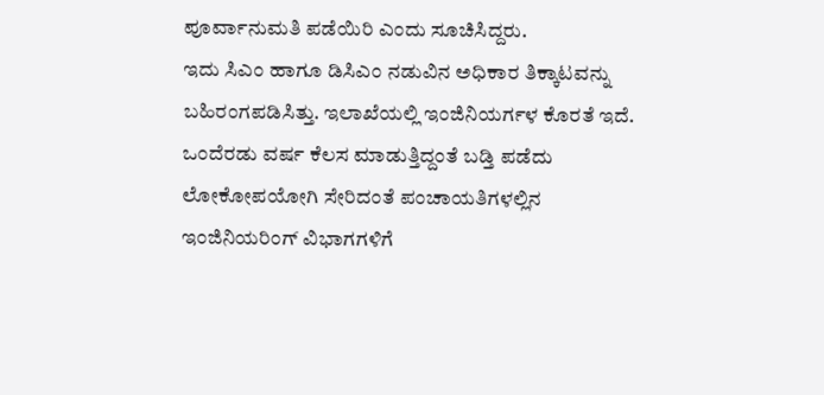ಪೂರ್ವಾನುಮತಿ ಪಡೆಯಿರಿ ಎಂದು ಸೂಚಿಸಿದ್ದರು.
ಇದು ಸಿಎಂ ಹಾಗೂ ಡಿಸಿಎಂ ನಡುವಿನ ಅಧಿಕಾರ ತಿಕ್ಕಾಟವನ್ನು ಬಹಿರಂಗಪಡಿಸಿತ್ತು. ಇಲಾಖೆಯಲ್ಲಿ ಇಂಜಿನಿಯರ್ಗಳ ಕೊರತೆ ಇದೆ. ಒಂದೆರಡು ವರ್ಷ ಕೆಲಸ ಮಾಡುತ್ತಿದ್ದಂತೆ ಬಡ್ತಿ ಪಡೆದು ಲೋಕೋಪಯೋಗಿ ಸೇರಿದಂತೆ ಪಂಚಾಯತಿಗಳಲ್ಲಿನ ಇಂಜಿನಿಯರಿಂಗ್ ವಿಭಾಗಗಳಿಗೆ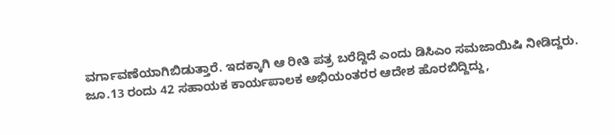ವರ್ಗಾವಣೆಯಾಗಿಬಿಡುತ್ತಾರೆ. ಇದಕ್ಕಾಗಿ ಆ ರೀತಿ ಪತ್ರ ಬರೆದ್ದಿದೆ ಎಂದು ಡಿಸಿಎಂ ಸಮಜಾಯಿಷಿ ನೀಡಿದ್ದರು.
ಜೂ.13 ರಂದು 42 ಸಹಾಯಕ ಕಾರ್ಯಪಾಲಕ ಅಭಿಯಂತರರ ಆದೇಶ ಹೊರಬಿದ್ದಿದ್ದು,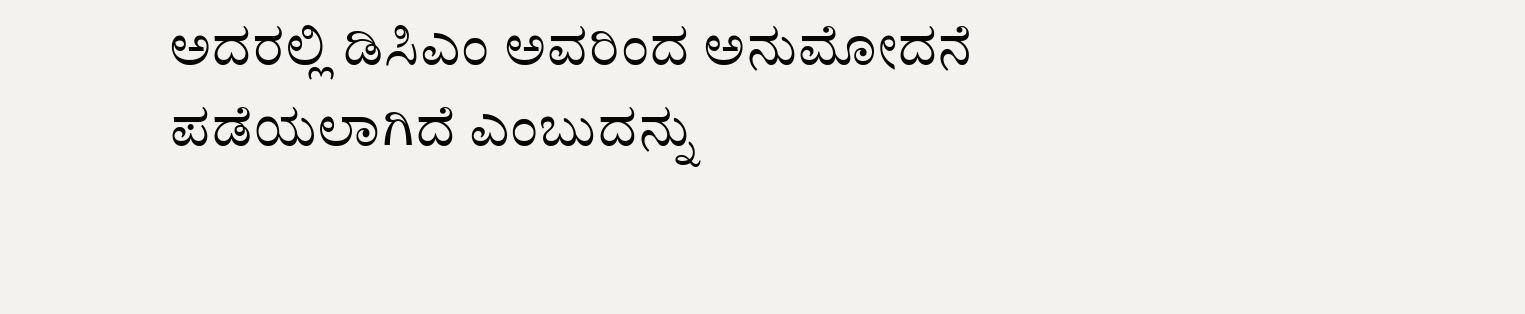ಅದರಲ್ಲಿ ಡಿಸಿಎಂ ಅವರಿಂದ ಅನುಮೋದನೆ ಪಡೆಯಲಾಗಿದೆ ಎಂಬುದನ್ನು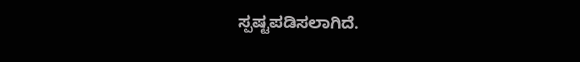ಸ್ಪಷ್ಟಪಡಿಸಲಾಗಿದೆ.